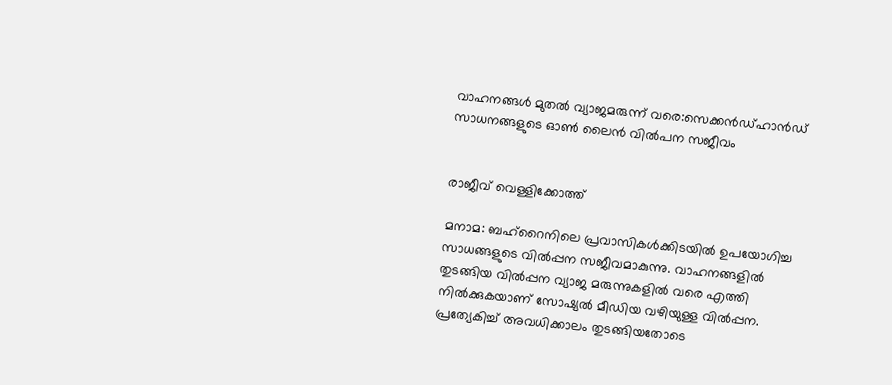വാഹനങ്ങൾ മുതൽ വ്യാജമരുന്ന് വരെ:സെക്കൻഡ്ഹാൻഡ് സാധനങ്ങളുടെ ഓൺ ലൈൻ വിൽപന സജീവം


രാജീവ് വെള്ളിക്കോത്ത്

മനാമ: ബഹ്‌റൈനിലെ പ്രവാസികൾക്കിടയിൽ ഉപയോഗിച്ച സാധങ്ങളുടെ വിൽപ്പന സജീവമാകുന്നു. വാഹനങ്ങളിൽ തുടങ്ങിയ വിൽപ്പന വ്യാജ മരുന്നുകളിൽ വരെ എത്തി നിൽക്കുകയാണ് സോഷ്യൽ മീഡിയ വഴിയുള്ള വിൽപ്പന. പ്രത്യേകിച്ച് അവധിക്കാലം തുടങ്ങിയതോടെ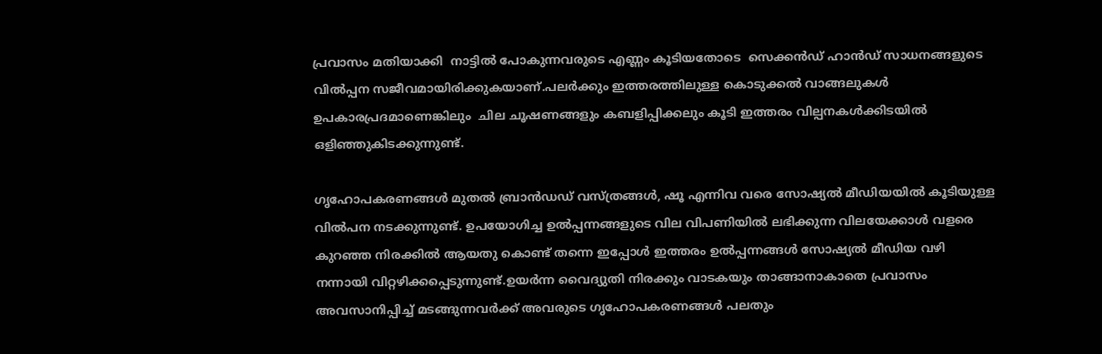പ്രവാസം മതിയാക്കി  നാട്ടിൽ പോകുന്നവരുടെ എണ്ണം കൂടിയതോടെ  സെക്കൻഡ് ഹാൻഡ് സാധനങ്ങളുടെ വിൽപ്പന സജീവമായിരിക്കുകയാണ്.പലർക്കും ഇത്തരത്തിലുള്ള കൊടുക്കൽ വാങ്ങലുകൾ ഉപകാരപ്രദമാണെങ്കിലും  ചില ചൂഷണങ്ങളും കബളിപ്പിക്കലും കൂടി ഇത്തരം വില്പനകൾക്കിടയിൽ ഒളിഞ്ഞുകിടക്കുന്നുണ്ട്.

ഗൃഹോപകരണങ്ങൾ മുതൽ ബ്രാൻഡഡ് വസ്ത്രങ്ങൾ, ഷൂ എന്നിവ വരെ സോഷ്യൽ മീഡിയയിൽ കൂടിയുള്ള വിൽപന നടക്കുന്നുണ്ട്. ഉപയോഗിച്ച ഉൽപ്പന്നങ്ങളുടെ വില വിപണിയിൽ ലഭിക്കുന്ന വിലയേക്കാൾ വളരെ കുറഞ്ഞ നിരക്കിൽ ആയതു കൊണ്ട് തന്നെ ഇപ്പോൾ ഇത്തരം ഉൽപ്പന്നങ്ങൾ സോഷ്യൽ മീഡിയ വഴി നന്നായി വിറ്റഴിക്കപ്പെടുന്നുണ്ട്.ഉയർന്ന വൈദ്യുതി നിരക്കും വാടകയും താങ്ങാനാകാതെ പ്രവാസം അവസാനിപ്പിച്ച് മടങ്ങുന്നവർക്ക് അവരുടെ ഗൃഹോപകരണങ്ങൾ പലതും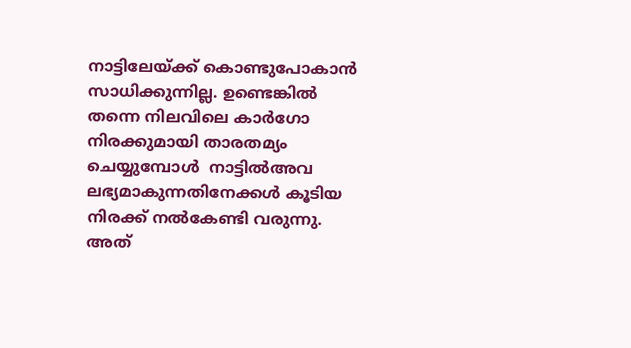നാട്ടിലേയ്ക്ക് കൊണ്ടുപോകാൻ സാധിക്കുന്നില്ല. ഉണ്ടെങ്കിൽ തന്നെ നിലവിലെ കാർഗോ നിരക്കുമായി താരതമ്യം ചെയ്യുമ്പോൾ  നാട്ടിൽഅവ ലഭ്യമാകുന്നതിനേക്കൾ കൂടിയ നിരക്ക് നൽകേണ്ടി വരുന്നു. അത്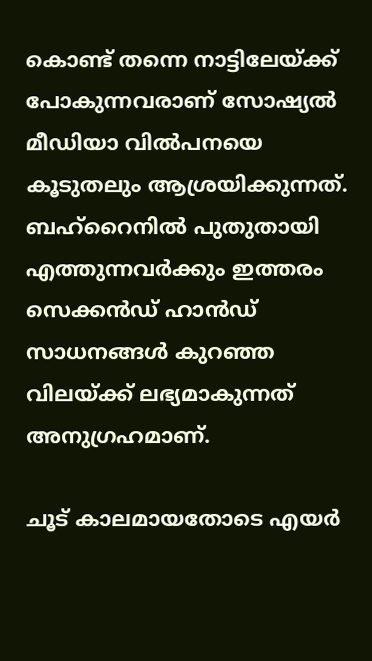കൊണ്ട് തന്നെ നാട്ടിലേയ്ക്ക് പോകുന്നവരാണ് സോഷ്യൽ മീഡിയാ വിൽപനയെ കൂടുതലും ആശ്രയിക്കുന്നത്.
ബഹ്‌റൈനിൽ പുതുതായി എത്തുന്നവർക്കും ഇത്തരം സെക്കൻഡ് ഹാൻഡ് സാധനങ്ങൾ കുറഞ്ഞ വിലയ്ക്ക് ലഭ്യമാകുന്നത് അനുഗ്രഹമാണ്.

ചൂട് കാലമായതോടെ എയർ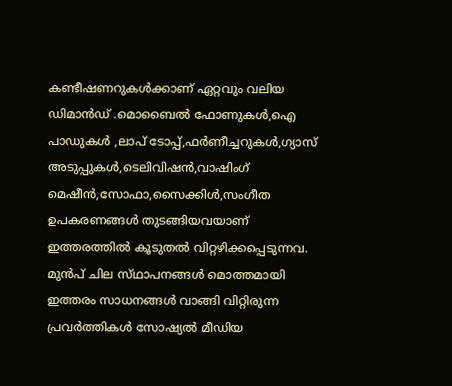കണ്ടീഷണറുകൾക്കാണ് ഏറ്റവും വലിയ ഡിമാൻഡ് .മൊബൈൽ ഫോണുകൾ,ഐ പാഡുകൾ ,ലാപ് ടോപ്പ്,ഫർണീച്ചറുകൾ,ഗ്യാസ് അടുപ്പുകൾ,ടെലിവിഷൻ,വാഷിംഗ് മെഷീൻ,സോഫാ,സൈക്കിൾ,സംഗീത ഉപകരണങ്ങൾ തുടങ്ങിയവയാണ് ഇത്തരത്തിൽ കൂടുതൽ വിറ്റഴിക്കപ്പെടുന്നവ. മുൻപ് ചില സ്‌ഥാപനങ്ങൾ മൊത്തമായി ഇത്തരം സാധനങ്ങൾ വാങ്ങി വിറ്റിരുന്ന  പ്രവർത്തികൾ സോഷ്യൽ മീഡിയ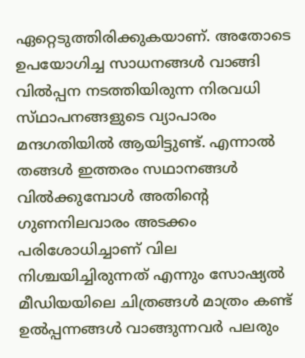ഏറ്റെടുത്തിരിക്കുകയാണ്. അതോടെ ഉപയോഗിച്ച സാധനങ്ങൾ വാങ്ങി വിൽപ്പന നടത്തിയിരുന്ന നിരവധി സ്‌ഥാപനങ്ങളുടെ വ്യാപാരം മന്ദഗതിയിൽ ആയിട്ടുണ്ട്. എന്നാൽ തങ്ങൾ ഇത്തരം സഥാനങ്ങൾ വിൽക്കുമ്പോൾ അതിന്റെ ഗുണനിലവാരം അടക്കം പരിശോധിച്ചാണ് വില നിശ്ചയിച്ചിരുന്നത് എന്നും സോഷ്യൽ മീഡിയയിലെ ചിത്രങ്ങൾ മാത്രം കണ്ട് ഉൽപ്പന്നങ്ങൾ വാങ്ങുന്നവർ പലരും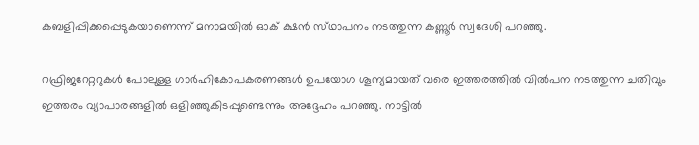കബളിപ്പിക്കപ്പെടുകയാണെന്ന് മനാമയിൽ ഓക് ക്ഷൻ സ്‌ഥാപനം നടത്തുന്ന കണ്ണൂർ സ്വദേശി പറഞ്ഞു.

റഫ്രിജറേറ്ററുകൾ പോലുള്ള ഗാർഹികോപകരണങ്ങൾ ഉപയോഗ ശൂന്യമായത് വരെ ഇത്തരത്തിൽ വിൽപന നടത്തുന്ന ചതിവും   ഇത്തരം വ്യാപാരങ്ങളിൽ ഒളിഞ്ഞുകിടപ്പുണ്ടെന്നും അദ്ദേഹം പറഞ്ഞു. നാട്ടിൽ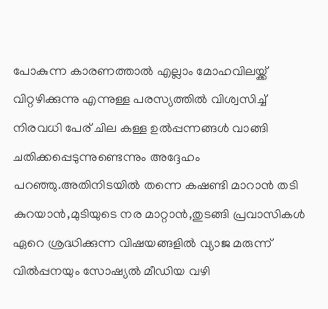പോകുന്ന കാരണത്താൽ എല്ലാം മോഹവിലയ്ക്ക് വിറ്റഴിക്കുന്നു എന്നുള്ള പരസ്യത്തിൽ വിശ്വസിച്ച് നിരവധി പേര് ചില കള്ള ഉൽപ്പന്നങ്ങൾ വാങ്ങി ചതിക്കപ്പെടുന്നുണ്ടെന്നും അദ്ദേഹം പറഞ്ഞു.അതിനിടയിൽ തന്നെ കഷണ്ടി മാറാൻ തടി കുറയാൻ,മുടിയുടെ നര മാറ്റാൻ,തുടങ്ങി പ്രവാസികൾ ഏറെ ശ്രദ്ധിക്കുന്ന വിഷയങ്ങളിൽ വ്യാജ മരുന്ന് വിൽപ്പനയും സോഷ്യൽ മീഡിയ വഴി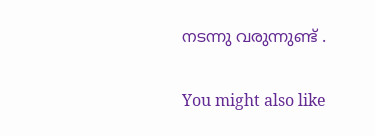നടന്നു വരുന്നുണ്ട് .

You might also like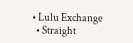• Lulu Exchange
  • Straight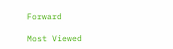Forward

Most Viewed